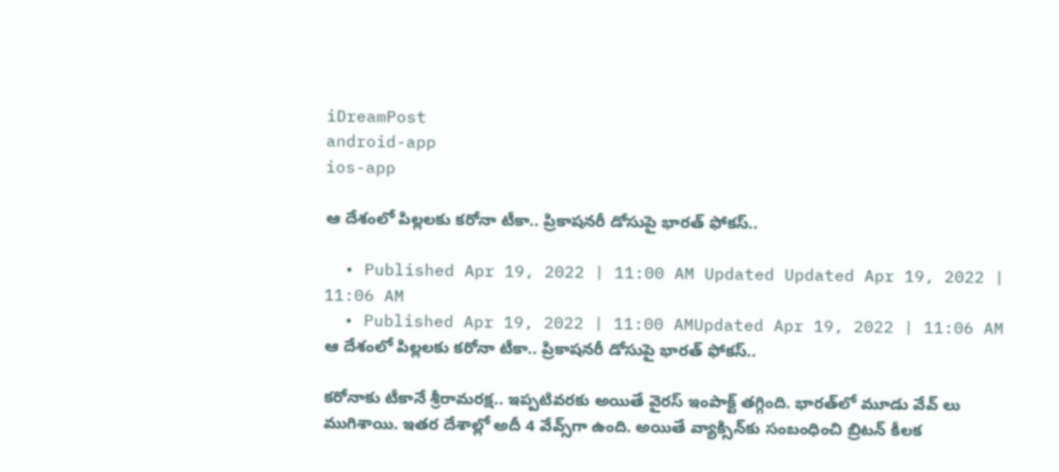iDreamPost
android-app
ios-app

ఆ దేశంలో పిల్లలకు కరోనా టీకా.. ప్రికాషనరీ డోసుపై భారత్ ఫోకస్..

  • Published Apr 19, 2022 | 11:00 AM Updated Updated Apr 19, 2022 | 11:06 AM
  • Published Apr 19, 2022 | 11:00 AMUpdated Apr 19, 2022 | 11:06 AM
ఆ దేశంలో పిల్లలకు కరోనా టీకా.. ప్రికాషనరీ డోసుపై భారత్ ఫోకస్..

కరోనాకు టీకానే శ్రీరామరక్ష.. ఇప్పటివరకు అయితే వైరస్ ఇంపాక్ట్ తగ్గింది. భారత్‌లో మూడు వేవ్ లు ముగిశాయి. ఇతర దేశాల్లో అదీ 4 వేవ్స్‌గా ఉంది. అయితే వ్యాక్సిన్‌కు సంబంధించి బ్రిటన్ కీలక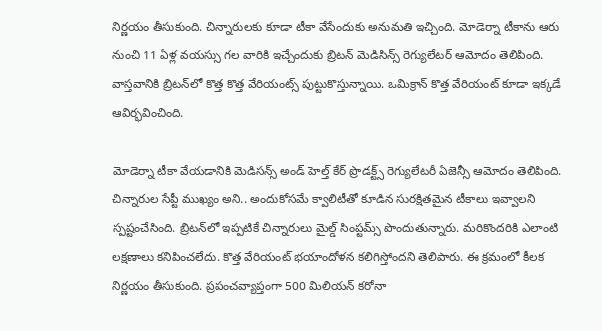నిర్ణయం తీసుకుంది. చిన్నారులకు కూడా టీకా వేసేందుకు అనుమతి ఇచ్చింది. మోడెర్నా టీకాను ఆరు నుంచి 11 ఏళ్ల వయస్సు గల వారికి ఇచ్చేందుకు బ్రిటన్ మెడిసిన్స్ రెగ్యులేటర్ ఆమోదం తెలిపింది. వాస్తవానికి బ్రిటన్‌లో కొత్త కొత్త వేరియంట్స్ పుట్టుకొస్తున్నాయి. ఒమిక్రాన్ కొత్త వేరియంట్ కూడా ఇక్కడే ఆవిర్భవించింది.

మోడెర్నా టీకా వేయడానికి మెడిసన్స్ అండ్ హెల్త్ కేర్ ప్రొడక్ట్స్ రెగ్యులేటరీ ఏజెన్సీ ఆమోదం తెలిపింది. చిన్నారుల సేప్టీ ముఖ్యం అని.. అందుకోసమే క్వాలిటీతో కూడిన సురక్షితమైన టీకాలు ఇవ్వాలని స్పష్టంచేసింది. బ్రిటన్‌లో ఇప్పటికే చిన్నారులు మైల్డ్ సింప్టమ్స్ పొందుతున్నారు. మరికొందరికి ఎలాంటి లక్షణాలు కనిపించలేదు. కొత్త వేరియంట్ భయాందోళన కలిగిస్తోందని తెలిపారు. ఈ క్రమంలో కీలక నిర్ణయం తీసుకుంది. ప్రపంచవ్యాప్తంగా 500 మిలియన్ కరోనా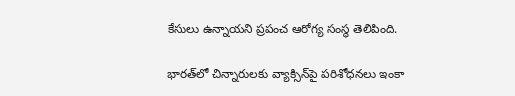కేసులు ఉన్నాయని ప్రపంచ ఆరోగ్య సంస్థ తెలిపింది.

భారత్‌లో చిన్నారులకు వ్యాక్సిన్‌పై పరిశోధనలు ఇంకా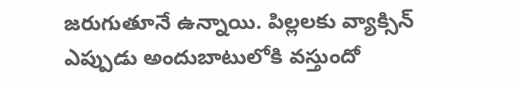జరుగుతూనే ఉన్నాయి. పిల్లలకు వ్యాక్సిన్ ఎప్పుడు అందుబాటులోకి వస్తుందో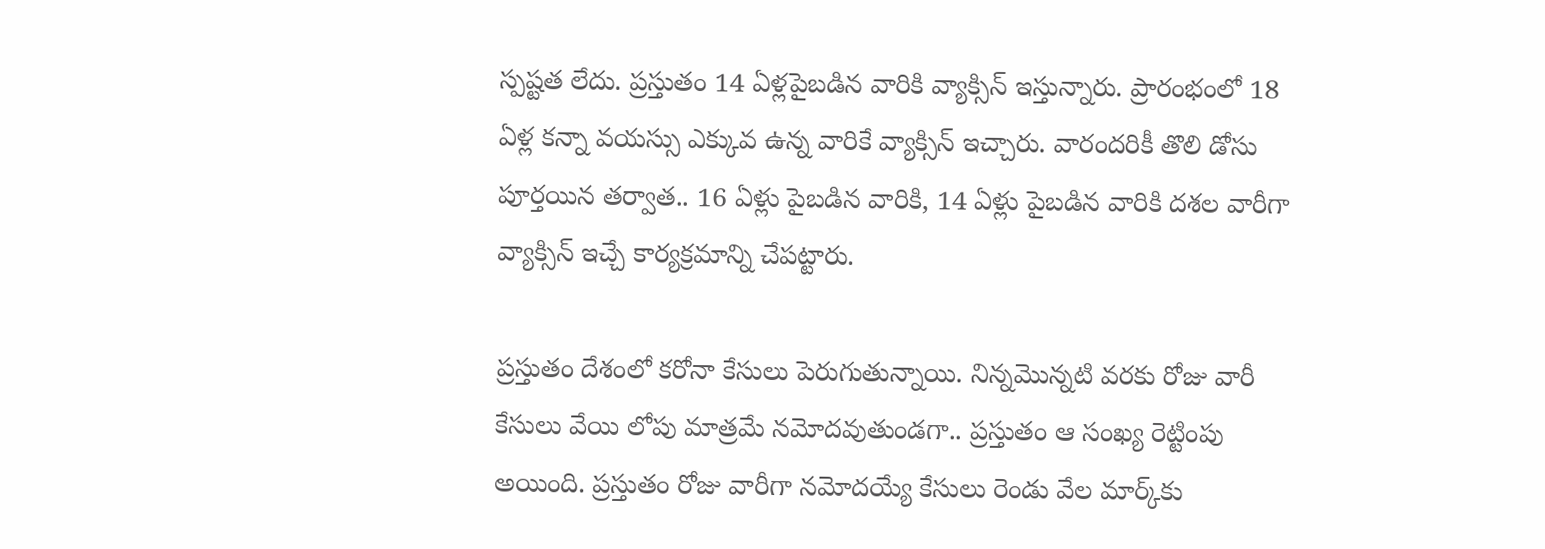స్పష్టత లేదు. ప్రస్తుతం 14 ఏళ్లపైబడిన వారికి వ్యాక్సిన్‌ ఇస్తున్నారు. ప్రారంభంలో 18 ఏళ్ల కన్నా వయస్సు ఎక్కువ ఉన్న వారికే వ్యాక్సిన్‌ ఇచ్చారు. వారందరికీ తొలి డోసు పూర్తయిన తర్వాత.. 16 ఏళ్లు పైబడిన వారికి, 14 ఏళ్లు పైబడిన వారికి దశల వారీగా వ్యాక్సిన్‌ ఇచ్చే కార్యక్రమాన్ని చేపట్టారు.

ప్రస్తుతం దేశంలో కరోనా కేసులు పెరుగుతున్నాయి. నిన్నమొన్నటి వరకు రోజు వారీ కేసులు వేయి లోపు మాత్రమే నమోదవుతుండగా.. ప్రస్తుతం ఆ సంఖ్య రెట్టింపు అయింది. ప్రస్తుతం రోజు వారీగా నమోదయ్యే కేసులు రెండు వేల మార్క్‌కు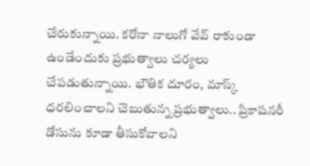చేరుకున్నాయి. కరోనా నాలుగో వేవ్‌ రాకుండా ఉండేందుకు ప్రభుత్వాలు చర్యలు చేపడుతున్నాయి. భౌతిక దూరం, మాస్క్‌ ధరలించాలని చెబుతున్న ప్రభుత్వాలు.. ప్రికాషనరీ డోసును కూడా తీసుకోవాలని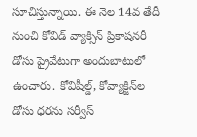సూచిస్తున్నాయి. ఈ నెల 14వ తేదీ నుంచి కోవిడ్‌ వ్యాక్సిన్‌ ప్రికాషనరీ డోసు ప్రైవేటుగా అందుబాటులో ఉంచారు. కోవిషీల్డ్, కోవ్యాక్జిన్‌ల డోసు ధరను సర్వీస్‌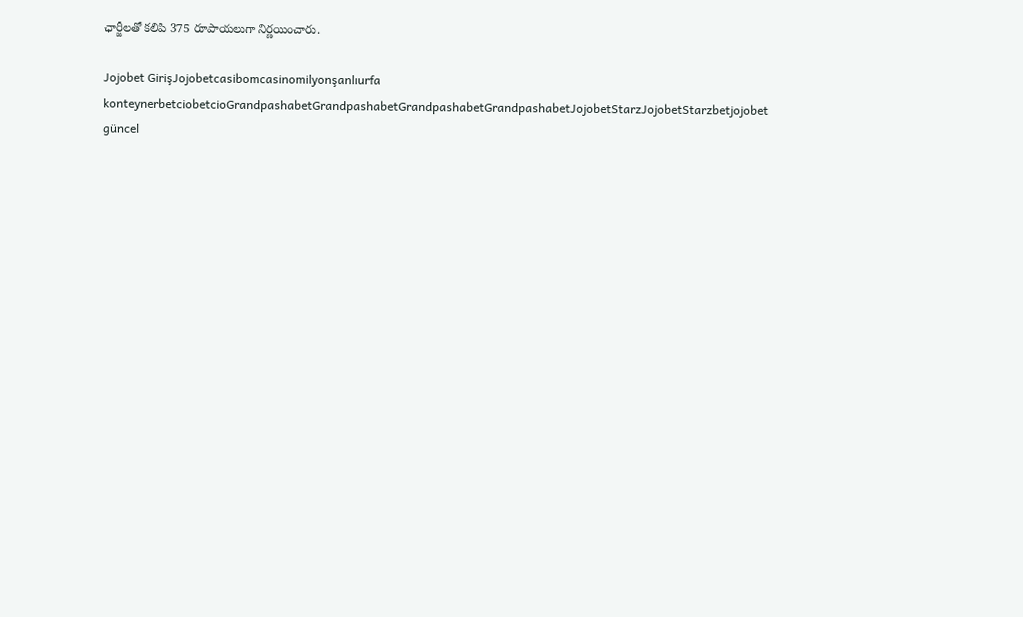ఛార్జీలతో కలిపి 375 రూపాయలుగా నిర్ణయించారు.

Jojobet GirişJojobetcasibomcasinomilyonşanlıurfa konteynerbetciobetcioGrandpashabetGrandpashabetGrandpashabetGrandpashabetJojobetStarzJojobetStarzbetjojobet güncel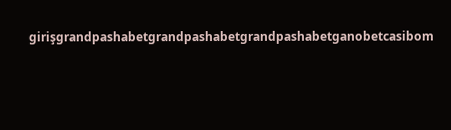girişgrandpashabetgrandpashabetgrandpashabetganobetcasibom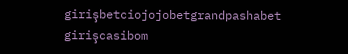girişbetciojojobetgrandpashabet girişcasibom